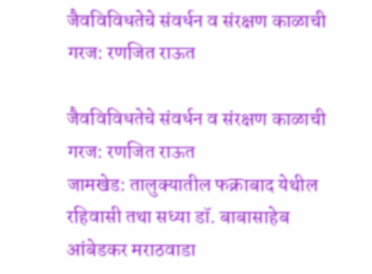जैवविविधतेचे संवर्धन व संरक्षण काळाची गरज: रणजित राऊत

जैवविविधतेचे संवर्धन व संरक्षण काळाची गरज: रणजित राऊत
जामखेड: तालुक्यातील फक्राबाद येथील रहिवासी तथा सध्या डॉ. बाबासाहेब आंबेडकर मराठवाडा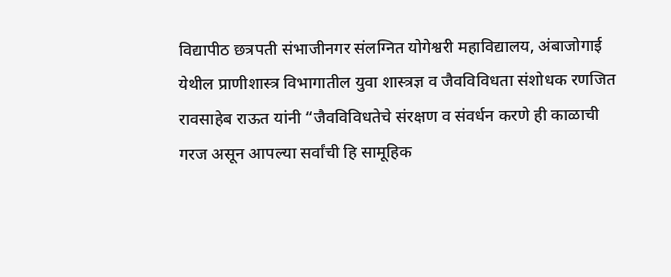विद्यापीठ छत्रपती संभाजीनगर संलग्नित योगेश्वरी महाविद्यालय, अंबाजोगाई येथील प्राणीशास्त्र विभागातील युवा शास्त्रज्ञ व जैवविविधता संशोधक रणजित रावसाहेब राऊत यांनी “जैवविविधतेचे संरक्षण व संवर्धन करणे ही काळाची गरज असून आपल्या सर्वांची हि सामूहिक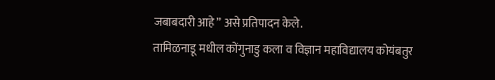जबाबदारी आहे” असे प्रतिपादन केले.
तामिळनाडू मधील कोंगुनाडु कला व विज्ञान महाविद्यालय कोयंबतुर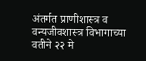अंतर्गत प्राणीशास्त्र व वन्यजीवशास्त्र विभागाच्या वतीने २२ मे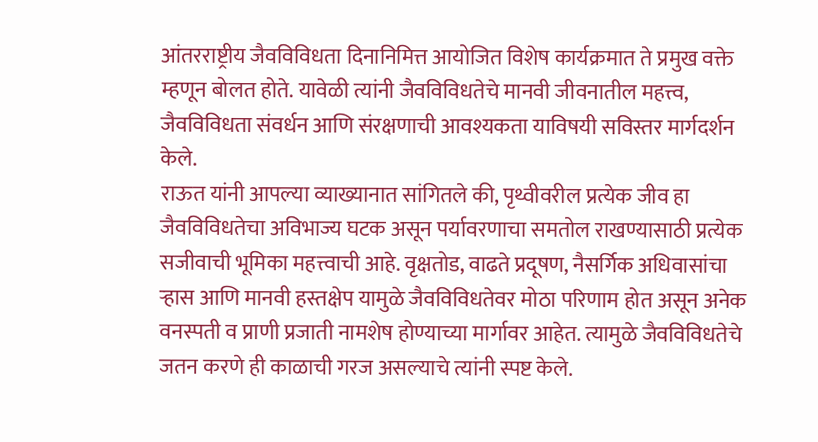आंतरराष्ट्रीय जैवविविधता दिनानिमित्त आयोजित विशेष कार्यक्रमात ते प्रमुख वक्ते म्हणून बोलत होते. यावेळी त्यांनी जैवविविधतेचे मानवी जीवनातील महत्त्व, जैवविविधता संवर्धन आणि संरक्षणाची आवश्यकता याविषयी सविस्तर मार्गदर्शन केले.
राऊत यांनी आपल्या व्याख्यानात सांगितले की, पृथ्वीवरील प्रत्येक जीव हा जैवविविधतेचा अविभाज्य घटक असून पर्यावरणाचा समतोल राखण्यासाठी प्रत्येक सजीवाची भूमिका महत्त्वाची आहे. वृक्षतोड, वाढते प्रदूषण, नैसर्गिक अधिवासांचा ऱ्हास आणि मानवी हस्तक्षेप यामुळे जैवविविधतेवर मोठा परिणाम होत असून अनेक वनस्पती व प्राणी प्रजाती नामशेष होण्याच्या मार्गावर आहेत. त्यामुळे जैवविविधतेचे जतन करणे ही काळाची गरज असल्याचे त्यांनी स्पष्ट केले.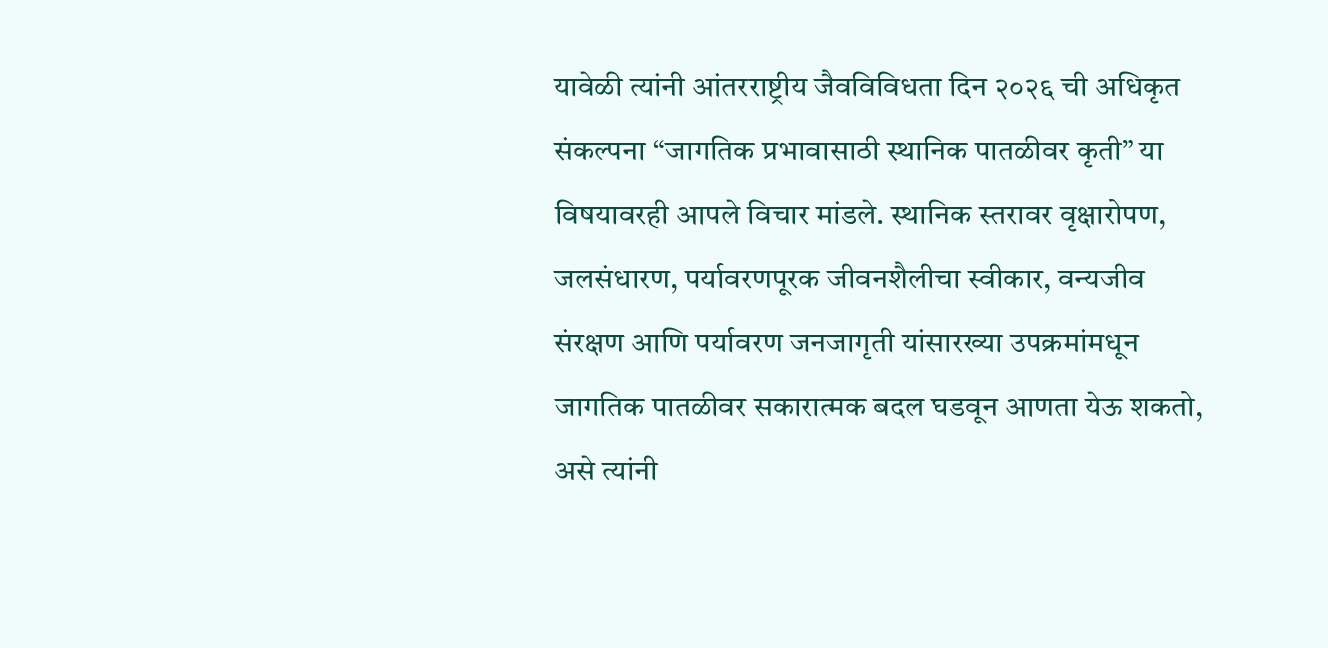यावेळी त्यांनी आंतरराष्ट्रीय जैवविविधता दिन २०२६ ची अधिकृत संकल्पना “जागतिक प्रभावासाठी स्थानिक पातळीवर कृती” या विषयावरही आपले विचार मांडले. स्थानिक स्तरावर वृक्षारोपण, जलसंधारण, पर्यावरणपूरक जीवनशैलीचा स्वीकार, वन्यजीव संरक्षण आणि पर्यावरण जनजागृती यांसारख्या उपक्रमांमधून जागतिक पातळीवर सकारात्मक बदल घडवून आणता येऊ शकतो, असे त्यांनी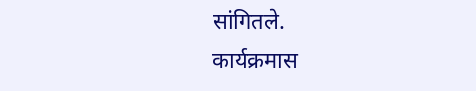सांगितले.
कार्यक्रमास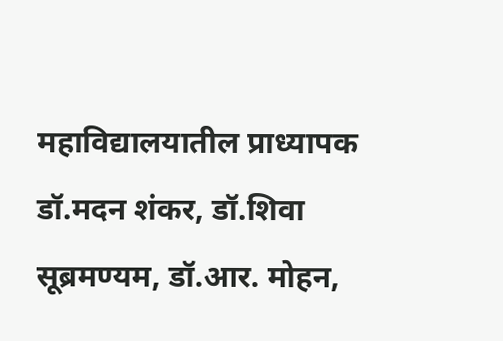महाविद्यालयातील प्राध्यापक डॉ.मदन शंकर, डॉ.शिवा सूब्रमण्यम, डॉ.आर. मोहन,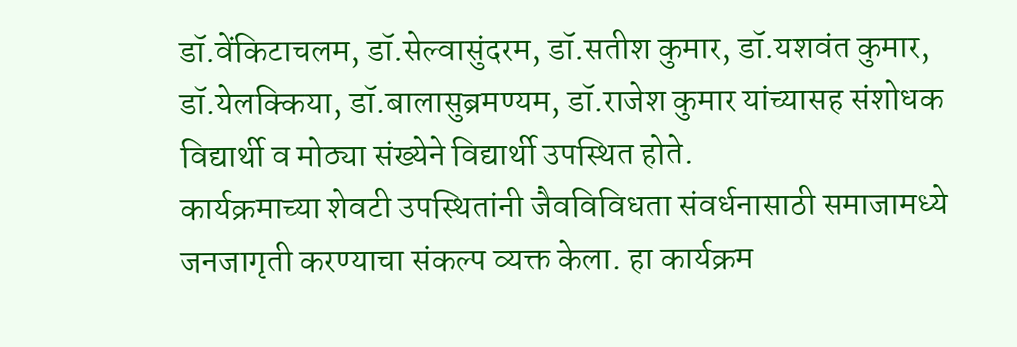डॉ.वेंकिटाचलम, डॉ.सेल्वासुंदरम, डॉ.सतीश कुमार, डॉ.यशवंत कुमार, डॉ.येलक्किया, डॉ.बालासुब्रमण्यम, डॉ.राजेश कुमार यांच्यासह संशोधक विद्यार्थी व मोठ्या संख्येने विद्यार्थी उपस्थित होते.
कार्यक्रमाच्या शेवटी उपस्थितांनी जैवविविधता संवर्धनासाठी समाजामध्ये जनजागृती करण्याचा संकल्प व्यक्त केला. हा कार्यक्रम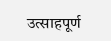उत्साहपूर्ण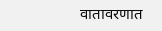वातावरणात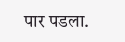पार पडला.